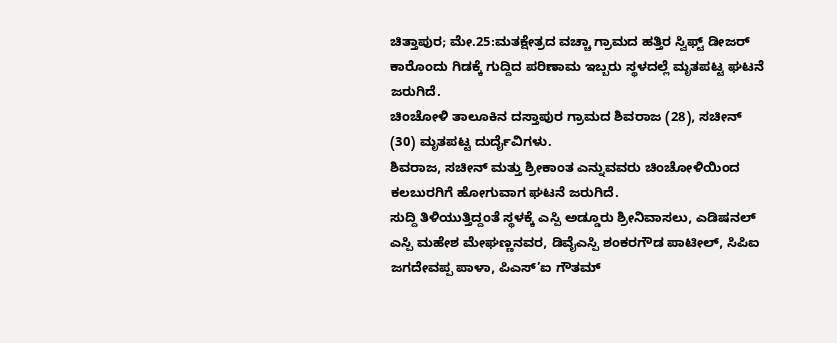ಚಿತ್ತಾಪುರ; ಮೇ.25:ಮತಕ್ಷೇತ್ರದ ವಚ್ಚಾ ಗ್ರಾಮದ ಹತ್ತಿರ ಸ್ವಿಫ್ಟ್ ಡೀಜರ್ ಕಾರೊಂದು ಗಿಡಕ್ಕೆ ಗುದ್ದಿದ ಪರಿಣಾಮ ಇಬ್ಬರು ಸ್ಥಳದಲ್ಲೆ ಮೃತಪಟ್ಟ ಘಟನೆ ಜರುಗಿದೆ.
ಚಿಂಚೋಳಿ ತಾಲೂಕಿನ ದಸ್ತಾಪುರ ಗ್ರಾಮದ ಶಿವರಾಜ (28), ಸಚೀನ್ (30) ಮೃತಪಟ್ಟ ದುರ್ದೈವಿಗಳು.
ಶಿವರಾಜ, ಸಚೀನ್ ಮತ್ತು ಶ್ರೀಕಾಂತ ಎನ್ನುವವರು ಚಿಂಚೋಳಿಯಿಂದ ಕಲಬುರಗಿಗೆ ಹೋಗುವಾಗ ಘಟನೆ ಜರುಗಿದೆ.
ಸುದ್ದಿ ತಿಳಿಯುತ್ತಿದ್ದಂತೆ ಸ್ಥಳಕ್ಕೆ ಎಸ್ಪಿ ಅಡ್ಡೂರು ಶ್ರೀನಿವಾಸಲು, ಎಡಿಷನಲ್ ಎಸ್ಪಿ ಮಹೇಶ ಮೇಘಣ್ಣನವರ, ಡಿವೈಎಸ್ಪಿ ಶಂಕರಗೌಡ ಪಾಟೀಲ್, ಸಿಪಿಐ ಜಗದೇವಪ್ಪ ಪಾಳಾ, ಪಿಎಸ್’ಐ ಗೌತಮ್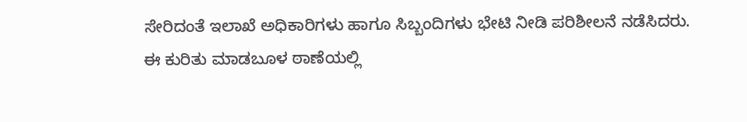ಸೇರಿದಂತೆ ಇಲಾಖೆ ಅಧಿಕಾರಿಗಳು ಹಾಗೂ ಸಿಬ್ಬಂದಿಗಳು ಭೇಟಿ ನೀಡಿ ಪರಿಶೀಲನೆ ನಡೆಸಿದರು.
ಈ ಕುರಿತು ಮಾಡಬೂಳ ಠಾಣೆಯಲ್ಲಿ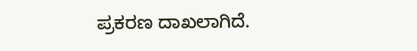ಪ್ರಕರಣ ದಾಖಲಾಗಿದೆ.